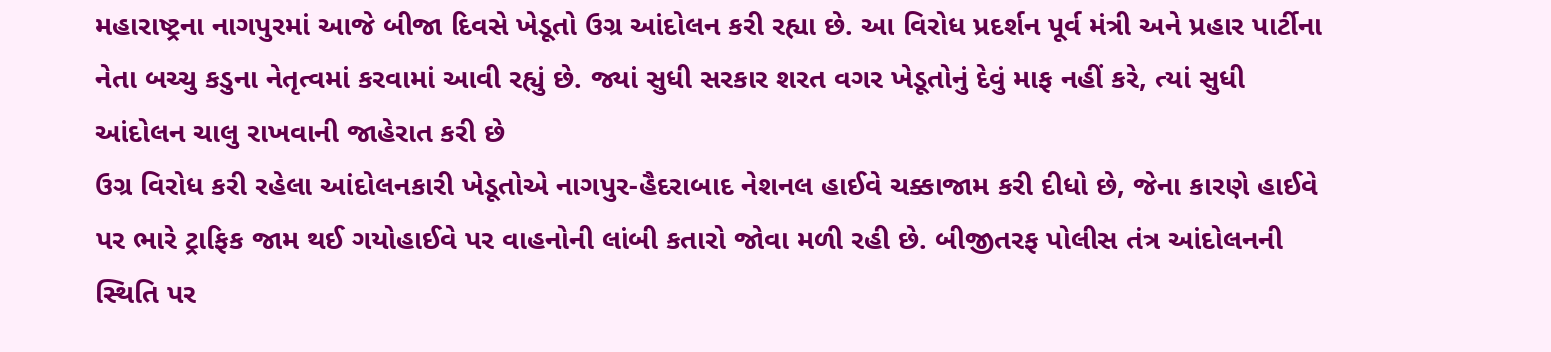મહારાષ્ટ્રના નાગપુરમાં આજે બીજા દિવસે ખેડૂતો ઉગ્ર આંદોલન કરી રહ્યા છે. આ વિરોધ પ્રદર્શન પૂર્વ મંત્રી અને પ્રહાર પાર્ટીના નેતા બચ્ચુ કડુના નેતૃત્વમાં કરવામાં આવી રહ્યું છે. જ્યાં સુધી સરકાર શરત વગર ખેડૂતોનું દેવું માફ નહીં કરે, ત્યાં સુધી આંદોલન ચાલુ રાખવાની જાહેરાત કરી છે
ઉગ્ર વિરોધ કરી રહેલા આંદોલનકારી ખેડૂતોએ નાગપુર-હૈદરાબાદ નેશનલ હાઈવે ચક્કાજામ કરી દીધો છે, જેના કારણે હાઈવે પર ભારે ટ્રાફિક જામ થઈ ગયોહાઈવે પર વાહનોની લાંબી કતારો જોવા મળી રહી છે. બીજીતરફ પોલીસ તંત્ર આંદોલનની સ્થિતિ પર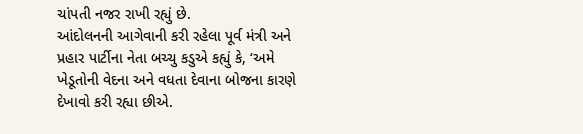ચાંપતી નજર રાખી રહ્યું છે.
આંદોલનની આગેવાની કરી રહેલા પૂર્વ મંત્રી અને પ્રહાર પાર્ટીના નેતા બચ્ચુ કડુએ કહ્યું કે, ‘અમે ખેડૂતોની વેદના અને વધતા દેવાના બોજના કારણે દેખાવો કરી રહ્યા છીએ.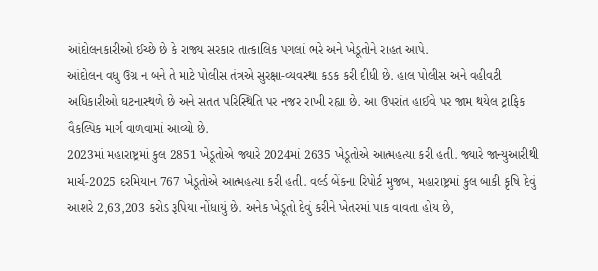આંદોલનકારીઓ ઈચ્છે છે કે રાજ્ય સરકાર તાત્કાલિક પગલાં ભરે અને ખેડૂતોને રાહત આપે.
આંદોલન વધુ ઉગ્ર ન બને તે માટે પોલીસ તંત્રએ સુરક્ષા-વ્યવસ્થા કડક કરી દીધી છે. હાલ પોલીસ અને વહીવટી અધિકારીઓ ઘટનાસ્થળે છે અને સતત પરિસ્થિતિ પર નજર રાખી રહ્યા છે. આ ઉપરાંત હાઈવે પર જામ થયેલ ટ્રાફિક વૈકલ્પિક માર્ગ વાળવામાં આવ્યો છે.
2023માં મહારાષ્ટ્રમાં કુલ 2851 ખેડૂતોએ જ્યારે 2024માં 2635 ખેડૂતોએ આત્મહત્યા કરી હતી. જ્યારે જાન્યુઆરીથી માર્ચ-2025 દરમિયાન 767 ખેડૂતોએ આત્મહત્યા કરી હતી. વર્લ્ડ બેંકના રિપોર્ટ મુજબ, મહારાષ્ટ્રમાં કુલ બાકી કૃષિ દેવું આશરે 2,63,203 કરોડ રૂપિયા નોંધાયું છે. અનેક ખેડૂતો દેવું કરીને ખેતરમાં પાક વાવતા હોય છે,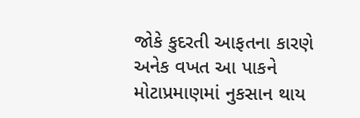જોકે કુદરતી આફતના કારણે અનેક વખત આ પાકને મોટાપ્રમાણમાં નુકસાન થાય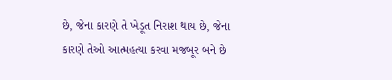છે, જેના કારણે તે ખેડૂત નિરાશ થાય છે, જેના કારણે તેઓ આત્મહત્યા કરવા મજબૂર બને છે